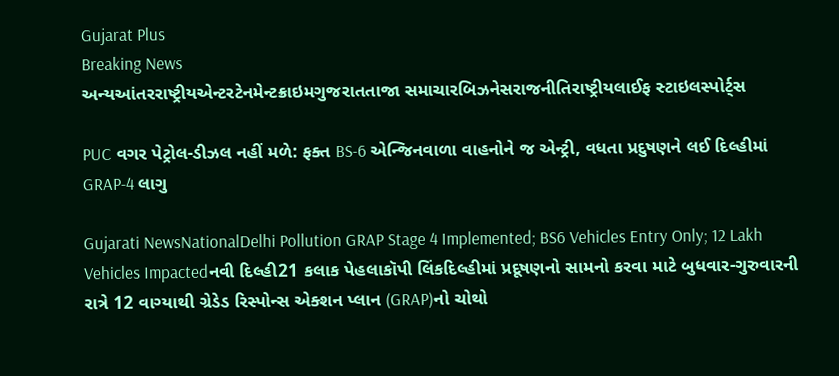Gujarat Plus
Breaking News
અન્યઆંતરરાષ્ટ્રીયએન્ટરટેનમેન્ટક્રાઇમગુજરાતતાજા સમાચારબિઝનેસરાજનીતિરાષ્ટ્રીયલાઈફ સ્ટાઇલસ્પોર્ટ્સ

PUC વગર પેટ્રોલ-ડીઝલ નહીં મળે: ફક્ત BS-6 એન્જિનવાળા વાહનોને જ એન્ટ્રી, વધતા પ્રદુષણને લઈ દિલ્હીમાં GRAP-4 લાગુ

Gujarati NewsNationalDelhi Pollution GRAP Stage 4 Implemented; BS6 Vehicles Entry Only; 12 Lakh Vehicles Impactedનવી દિલ્હી21 કલાક પેહલાકૉપી લિંકદિલ્હીમાં પ્રદૂષણનો સામનો કરવા માટે બુધવાર-ગુરુવારની રાત્રે 12 વાગ્યાથી ગ્રેડેડ રિસ્પોન્સ એક્શન પ્લાન (GRAP)નો ચોથો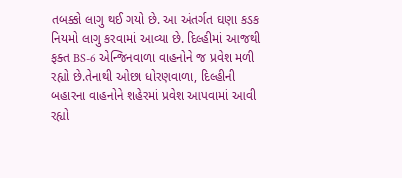તબક્કો લાગુ થઈ ગયો છે. આ અંતર્ગત ઘણા કડક નિયમો લાગુ કરવામાં આવ્યા છે. દિલ્હીમાં આજથી ફક્ત BS-6 એન્જિનવાળા વાહનોને જ પ્રવેશ મળી રહ્યો છે.તેનાથી ઓછા ધોરણવાળા, દિલ્હીની બહારના વાહનોને શહેરમાં પ્રવેશ આપવામાં આવી રહ્યો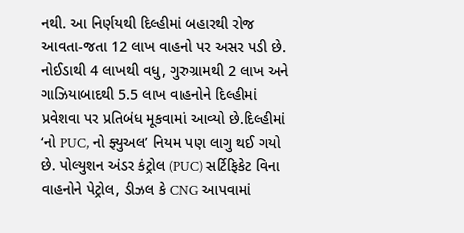નથી. આ નિર્ણયથી દિલ્હીમાં બહારથી રોજ આવતા-જતા 12 લાખ વાહનો પર અસર પડી છે. નોઈડાથી 4 લાખથી વધુ, ગુરુગ્રામથી 2 લાખ અને ગાઝિયાબાદથી 5.5 લાખ વાહનોને દિલ્હીમાં પ્રવેશવા પર પ્રતિબંધ મૂકવામાં આવ્યો છે.દિલ્હીમાં ‘નો PUC, નો ફ્યુઅલ’ નિયમ પણ લાગુ થઈ ગયો છે. પોલ્યુશન અંડર કંટ્રોલ (PUC) સર્ટિફિકેટ વિના વાહનોને પેટ્રોલ, ડીઝલ કે CNG આપવામાં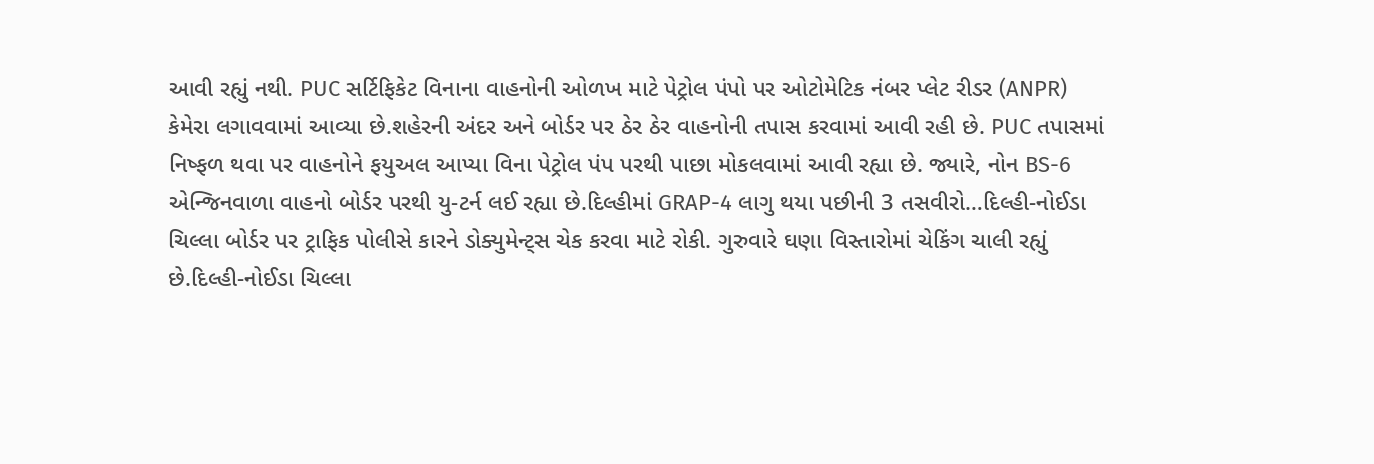આવી રહ્યું નથી. PUC સર્ટિફિકેટ વિનાના વાહનોની ઓળખ માટે પેટ્રોલ પંપો પર ઓટોમેટિક નંબર પ્લેટ રીડર (ANPR) કેમેરા લગાવવામાં આવ્યા છે.શહેરની અંદર અને બોર્ડર પર ઠેર ઠેર વાહનોની તપાસ કરવામાં આવી રહી છે. PUC તપાસમાં નિષ્ફળ થવા પર વાહનોને ફયુઅલ આપ્યા વિના પેટ્રોલ પંપ પરથી પાછા મોકલવામાં આવી રહ્યા છે. જ્યારે, નોન BS-6 એન્જિનવાળા વાહનો બોર્ડર પરથી યુ-ટર્ન લઈ રહ્યા છે.દિલ્હીમાં GRAP-4 લાગુ થયા પછીની 3 તસવીરો…દિલ્હી-નોઈડા ચિલ્લા બોર્ડર પર ટ્રાફિક પોલીસે કારને ડોક્યુમેન્ટ્સ ચેક કરવા માટે રોકી. ગુરુવારે ઘણા વિસ્તારોમાં ચેકિંગ ચાલી રહ્યું છે.દિલ્હી-નોઈડા ચિલ્લા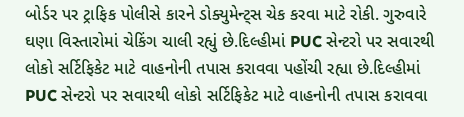બોર્ડર પર ટ્રાફિક પોલીસે કારને ડોક્યુમેન્ટ્સ ચેક કરવા માટે રોકી. ગુરુવારે ઘણા વિસ્તારોમાં ચેકિંગ ચાલી રહ્યું છે.દિલ્હીમાં PUC સેન્ટરો પર સવારથી લોકો સર્ટિફિકેટ માટે વાહનોની તપાસ કરાવવા પહોંચી રહ્યા છે.દિલ્હીમાં PUC સેન્ટરો પર સવારથી લોકો સર્ટિફિકેટ માટે વાહનોની તપાસ કરાવવા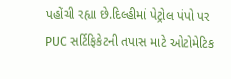પહોંચી રહ્યા છે.દિલ્હીમાં પેટ્રોલ પંપો પર PUC સર્ટિફિકેટની તપાસ માટે ઓટોમેટિક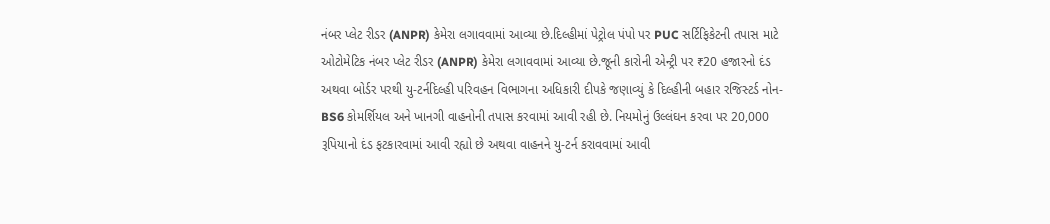નંબર પ્લેટ રીડર (ANPR) કેમેરા લગાવવામાં આવ્યા છે.દિલ્હીમાં પેટ્રોલ પંપો પર PUC સર્ટિફિકેટની તપાસ માટે ઓટોમેટિક નંબર પ્લેટ રીડર (ANPR) કેમેરા લગાવવામાં આવ્યા છે.જૂની કારોની એન્ટ્રી પર ₹20 હજારનો દંડ અથવા બોર્ડર પરથી યુ-ટર્નદિલ્હી પરિવહન વિભાગના અધિકારી દીપકે જણાવ્યું કે દિલ્હીની બહાર રજિસ્ટર્ડ નોન-BS6 કોમર્શિયલ અને ખાનગી વાહનોની તપાસ કરવામાં આવી રહી છે. નિયમોનું ઉલ્લંઘન કરવા પર 20,000 રૂપિયાનો દંડ ફટકારવામાં આવી રહ્યો છે અથવા વાહનને યુ-ટર્ન કરાવવામાં આવી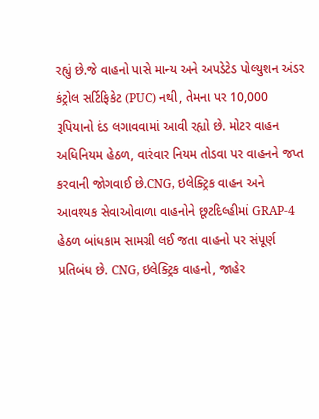રહ્યું છે.જે વાહનો પાસે માન્ય અને અપડેટેડ પોલ્યુશન અંડર કંટ્રોલ સર્ટિફિકેટ (PUC) નથી, તેમના પર 10,000 રૂપિયાનો દંડ લગાવવામાં આવી રહ્યો છે. મોટર વાહન અધિનિયમ હેઠળ, વારંવાર નિયમ તોડવા પર વાહનને જપ્ત કરવાની જોગવાઈ છે.CNG, ઇલેક્ટ્રિક વાહન અને આવશ્યક સેવાઓવાળા વાહનોને છૂટદિલ્હીમાં GRAP-4 હેઠળ બાંધકામ સામગ્રી લઈ જતા વાહનો પર સંપૂર્ણ પ્રતિબંધ છે. CNG, ઇલેક્ટ્રિક વાહનો, જાહેર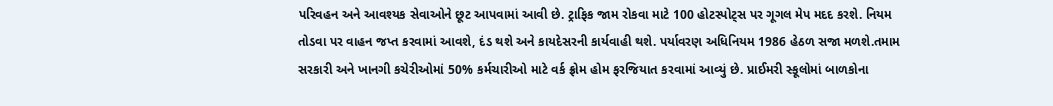પરિવહન અને આવશ્યક સેવાઓને છૂટ આપવામાં આવી છે. ટ્રાફિક જામ રોકવા માટે 100 હોટસ્પોટ્સ પર ગૂગલ મેપ મદદ કરશે. નિયમ તોડવા પર વાહન જપ્ત કરવામાં આવશે, દંડ થશે અને કાયદેસરની કાર્યવાહી થશે. પર્યાવરણ અધિનિયમ 1986 હેઠળ સજા મળશે.તમામ સરકારી અને ખાનગી કચેરીઓમાં 50% કર્મચારીઓ માટે વર્ક ફ્રોમ હોમ ફરજિયાત કરવામાં આવ્યું છે. પ્રાઈમરી સ્કૂલોમાં બાળકોના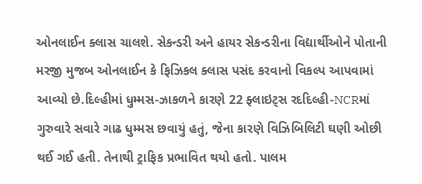ઓનલાઈન ક્લાસ ચાલશે. સેકન્ડરી અને હાયર સેકન્ડરીના વિદ્યાર્થીઓને પોતાની મરજી મુજબ ઓનલાઈન કે ફિઝિકલ ક્લાસ પસંદ કરવાનો વિકલ્પ આપવામાં આવ્યો છે.દિલ્હીમાં ધુમ્મસ-ઝાકળને કારણે 22 ફ્લાઇટ્સ રદદિલ્હી-NCRમાં ગુરુવારે સવારે ગાઢ ધુમ્મસ છવાયું હતું, જેના કારણે વિઝિબિલિટી ઘણી ઓછી થઈ ગઈ હતી. તેનાથી ટ્રાફિક પ્રભાવિત થયો હતો. પાલમ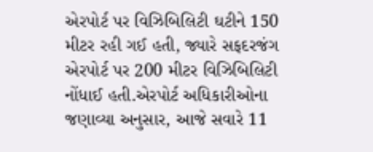એરપોર્ટ પર વિઝિબિલિટી ઘટીને 150 મીટર રહી ગઈ હતી, જ્યારે સફદરજંગ એરપોર્ટ પર 200 મીટર વિઝિબિલિટી નોંધાઈ હતી.એરપોર્ટ અધિકારીઓના જણાવ્યા અનુસાર, આજે સવારે 11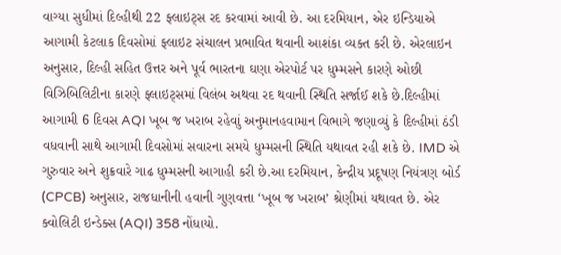વાગ્યા સુધીમાં દિલ્હીથી 22 ફ્લાઇટ્સ રદ કરવામાં આવી છે. આ દરમિયાન, એર ઇન્ડિયાએ આગામી કેટલાક દિવસોમાં ફ્લાઇટ સંચાલન પ્રભાવિત થવાની આશંકા વ્યક્ત કરી છે. એરલાઇન અનુસાર, દિલ્હી સહિત ઉત્તર અને પૂર્વ ભારતના ઘણા એરપોર્ટ પર ધુમ્મસને કારણે ઓછી વિઝિબિલિટીના કારણે ફ્લાઇટ્સમાં વિલંબ અથવા રદ થવાની સ્થિતિ સર્જાઈ શકે છે.દિલ્હીમાં આગામી 6 દિવસ AQI ખૂબ જ ખરાબ રહેવાું અનુમાનહવામાન વિભાગે જણાવ્યું કે દિલ્હીમાં ઠંડી વધવાની સાથે આગામી દિવસોમાં સવારના સમયે ધુમ્મસની સ્થિતિ યથાવત રહી શકે છે. IMD એ ગુરુવાર અને શુક્રવારે ગાઢ ધુમ્મસની આગાહી કરી છે.આ દરમિયાન, કેન્દ્રીય પ્રદૂષણ નિયંત્રણ બોર્ડ (CPCB) અનુસાર, રાજધાનીની હવાની ગુણવત્તા ‘ખૂબ જ ખરાબ’ શ્રેણીમાં યથાવત છે. એર ક્વોલિટી ઇન્ડેક્સ (AQI) 358 નોંધાયો.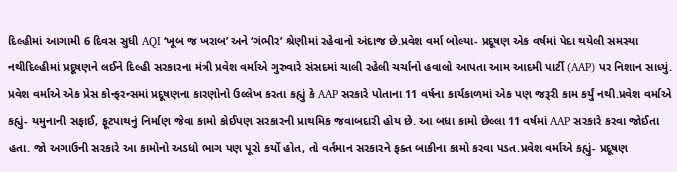દિલ્હીમાં આગામી 6 દિવસ સુધી AQI ‘ખૂબ જ ખરાબ’ અને ‘ગંભીર’ શ્રેણીમાં રહેવાનો અંદાજ છે.પ્રવેશ વર્મા બોલ્યા- પ્રદૂષણ એક વર્ષમાં પેદા થયેલી સમસ્યા નથીદિલ્હીમાં પ્રદૂષણને લઈને દિલ્હી સરકારના મંત્રી પ્રવેશ વર્માએ ગુરુવારે સંસદમાં ચાલી રહેલી ચર્ચાનો હવાલો આપતા આમ આદમી પાર્ટી (AAP) પર નિશાન સાધ્યું. પ્રવેશ વર્માએ એક પ્રેસ કોન્ફરન્સમાં પ્રદૂષણના કારણોનો ઉલ્લેખ કરતા કહ્યું કે AAP સરકારે પોતાના 11 વર્ષના કાર્યકાળમાં એક પણ જરૂરી કામ કર્યું નથી.પ્રવેશ વર્માએ કહ્યું- યમુનાની સફાઈ, ફૂટપાથનું નિર્માણ જેવા કામો કોઈપણ સરકારની પ્રાથમિક જવાબદારી હોય છે. આ બધા કામો છેલ્લા 11 વર્ષમાં AAP સરકારે કરવા જોઈતા હતા. જો અગાઉની સરકારે આ કામોનો અડધો ભાગ પણ પૂરો કર્યો હોત, તો વર્તમાન સરકારને ફક્ત બાકીના કામો કરવા પડત.પ્રવેશ વર્માએ કહ્યું- પ્રદૂષણ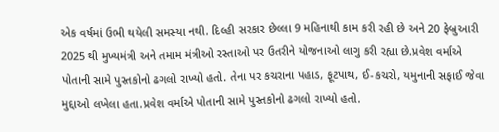એક વર્ષમાં ઉભી થયેલી સમસ્યા નથી. દિલ્હી સરકાર છેલ્લા 9 મહિનાથી કામ કરી રહી છે અને 20 ફેબ્રુઆરી 2025 થી મુખ્યમંત્રી અને તમામ મંત્રીઓ રસ્તાઓ પર ઉતરીને યોજનાઓ લાગુ કરી રહ્યા છે.પ્રવેશ વર્માએ પોતાની સામે પુસ્તકોનો ઢગલો રાખ્યો હતો. તેના પર કચરાના પહાડ, ફૂટપાથ, ઈ-કચરો, યમુનાની સફાઈ જેવા મુદ્દાઓ લખેલા હતા.પ્રવેશ વર્માએ પોતાની સામે પુસ્તકોનો ઢગલો રાખ્યો હતો.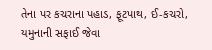તેના પર કચરાના પહાડ, ફૂટપાથ, ઈ-કચરો, યમુનાની સફાઈ જેવા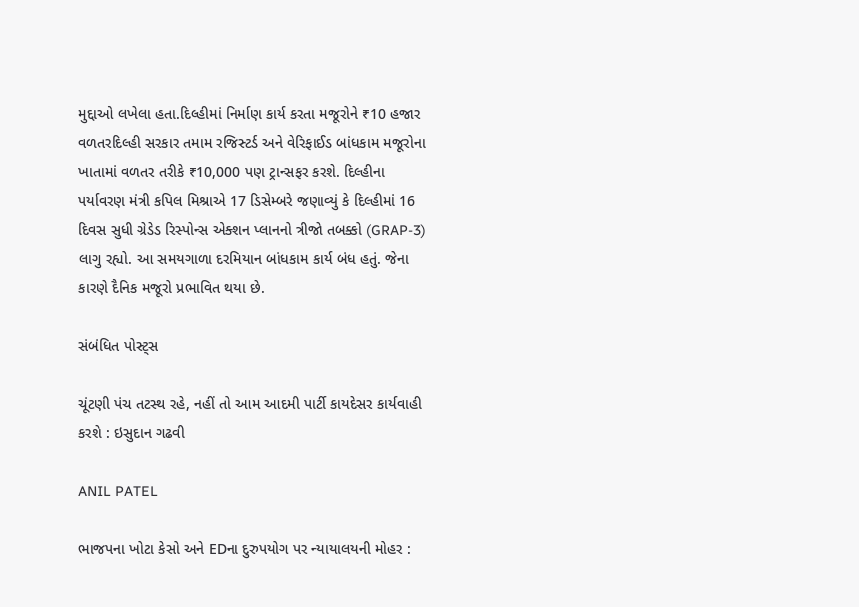મુદ્દાઓ લખેલા હતા.દિલ્હીમાં નિર્માણ કાર્ય કરતા મજૂરોને ₹10 હજાર વળતરદિલ્હી સરકાર તમામ રજિસ્ટર્ડ અને વેરિફાઈડ બાંધકામ મજૂરોના ખાતામાં વળતર તરીકે ₹10,000 પણ ટ્રાન્સફર કરશે. દિલ્હીના પર્યાવરણ મંત્રી કપિલ મિશ્રાએ 17 ડિસેમ્બરે જણાવ્યું કે દિલ્હીમાં 16 દિવસ સુધી ગ્રેડેડ રિસ્પોન્સ એક્શન પ્લાનનો ત્રીજો તબક્કો (GRAP-3) લાગુ રહ્યો. આ સમયગાળા દરમિયાન બાંધકામ કાર્ય બંધ હતું. જેના કારણે દૈનિક મજૂરો પ્રભાવિત થયા છે.

સંબંધિત પોસ્ટ્સ

ચૂંટણી પંચ તટસ્થ રહે, નહીં તો આમ આદમી પાર્ટી કાયદેસર કાર્યવાહી કરશે : ઇસુદાન ગઢવી

ANIL PATEL

ભાજપના ખોટા કેસો અને EDના દુરુપયોગ પર ન્યાયાલયની મોહર :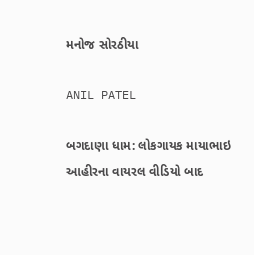મનોજ સોરઠીયા

ANIL PATEL

બગદાણા ધામ: લોકગાયક માયાભાઇ આહીરના વાયરલ વીડિયો બાદ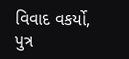વિવાદ વકર્યો, પુત્ર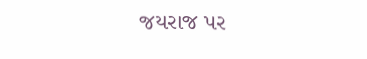જયરાજ પર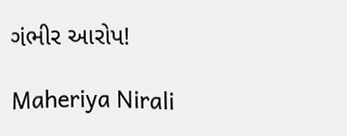ગંભીર આરોપ!

Maheriya Nirali